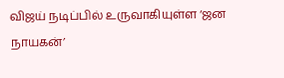விஜய் நடிப்பில் உருவாகியுள்ள ‘ஜன நாயகன்’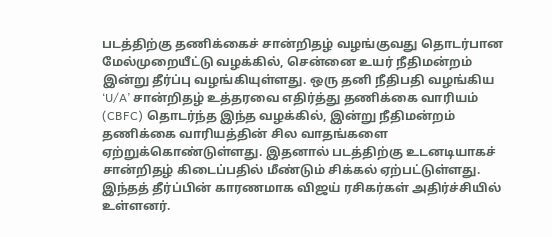படத்திற்கு தணிக்கைச் சான்றிதழ் வழங்குவது தொடர்பான மேல்முறையீட்டு வழக்கில், சென்னை உயர் நீதிமன்றம் இன்று தீர்ப்பு வழங்கியுள்ளது. ஒரு தனி நீதிபதி வழங்கிய ‘U/A’ சான்றிதழ் உத்தரவை எதிர்த்து தணிக்கை வாரியம் (CBFC) தொடர்ந்த இந்த வழக்கில், இன்று நீதிமன்றம் தணிக்கை வாரியத்தின் சில வாதங்களை ஏற்றுக்கொண்டுள்ளது. இதனால் படத்திற்கு உடனடியாகச் சான்றிதழ் கிடைப்பதில் மீண்டும் சிக்கல் ஏற்பட்டுள்ளது. இந்தத் தீர்ப்பின் காரணமாக விஜய் ரசிகர்கள் அதிர்ச்சியில் உள்ளனர்.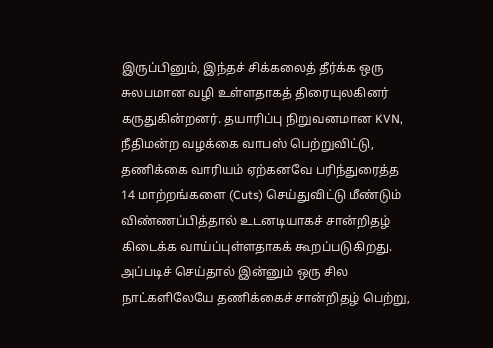இருப்பினும், இந்தச் சிக்கலைத் தீர்க்க ஒரு சுலபமான வழி உள்ளதாகத் திரையுலகினர் கருதுகின்றனர். தயாரிப்பு நிறுவனமான KVN, நீதிமன்ற வழக்கை வாபஸ் பெற்றுவிட்டு, தணிக்கை வாரியம் ஏற்கனவே பரிந்துரைத்த 14 மாற்றங்களை (Cuts) செய்துவிட்டு மீண்டும் விண்ணப்பித்தால் உடனடியாகச் சான்றிதழ் கிடைக்க வாய்ப்புள்ளதாகக் கூறப்படுகிறது. அப்படிச் செய்தால் இன்னும் ஒரு சில நாட்களிலேயே தணிக்கைச் சான்றிதழ் பெற்று,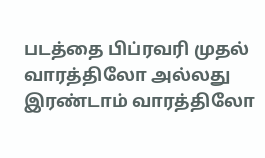படத்தை பிப்ரவரி முதல் வாரத்திலோ அல்லது இரண்டாம் வாரத்திலோ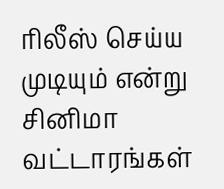ரிலீஸ் செய்ய முடியும் என்று சினிமா வட்டாரங்கள்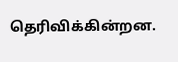தெரிவிக்கின்றன.